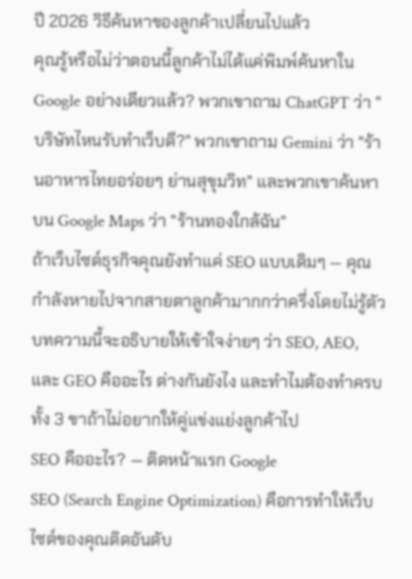ปี 2026 วิธีค้นหาของลูกค้าเปลี่ยนไปแล้ว
คุณรู้หรือไม่ว่าตอนนี้ลูกค้าไม่ได้แค่พิมพ์ค้นหาใน Google อย่างเดียวแล้ว? พวกเขาถาม ChatGPT ว่า "บริษัทไหนรับทำเว็บดี?" พวกเขาถาม Gemini ว่า "ร้านอาหารไทยอร่อยๆ ย่านสุขุมวิท" และพวกเขาค้นหาบน Google Maps ว่า "ร้านทองใกล้ฉัน"
ถ้าเว็บไซต์ธุรกิจคุณยังทำแค่ SEO แบบเดิมๆ — คุณกำลังหายไปจากสายตาลูกค้ามากกว่าครึ่งโดยไม่รู้ตัว
บทความนี้จะอธิบายให้เข้าใจง่ายๆ ว่า SEO, AEO, และ GEO คืออะไร ต่างกันยังไง และทำไมต้องทำครบทั้ง 3 ขาถ้าไม่อยากให้คู่แข่งแย่งลูกค้าไป
SEO คืออะไร? — ติดหน้าแรก Google
SEO (Search Engine Optimization) คือการทำให้เว็บไซต์ของคุณติดอันดับ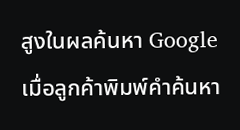สูงในผลค้นหา Google เมื่อลูกค้าพิมพ์คำค้นหา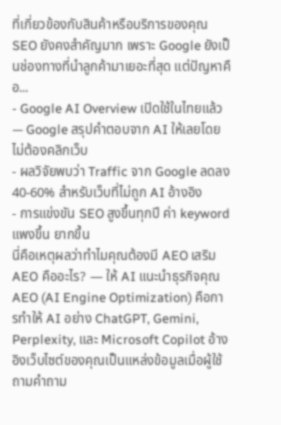ที่เกี่ยวข้องกับสินค้าหรือบริการของคุณ
SEO ยังคงสำคัญมาก เพราะ Google ยังเป็นช่องทางที่นำลูกค้ามาเยอะที่สุด แต่ปัญหาคือ...
- Google AI Overview เปิดใช้ในไทยแล้ว — Google สรุปคำตอบจาก AI ให้เลยโดยไม่ต้องคลิกเว็บ
- ผลวิจัยพบว่า Traffic จาก Google ลดลง 40-60% สำหรับเว็บที่ไม่ถูก AI อ้างอิง
- การแข่งขัน SEO สูงขึ้นทุกปี ค่า keyword แพงขึ้น ยากขึ้น
นี่คือเหตุผลว่าทำไมคุณต้องมี AEO เสริม
AEO คืออะไร? — ให้ AI แนะนำธุรกิจคุณ
AEO (AI Engine Optimization) คือการทำให้ AI อย่าง ChatGPT, Gemini, Perplexity, และ Microsoft Copilot อ้างอิงเว็บไซต์ของคุณเป็นแหล่งข้อมูลเมื่อผู้ใช้ถามคำถาม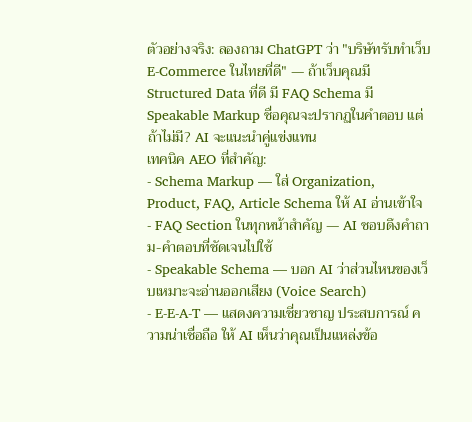ตัวอย่างจริง: ลองถาม ChatGPT ว่า "บริษัทรับทำเว็บ E-Commerce ในไทยที่ดี" — ถ้าเว็บคุณมี Structured Data ที่ดี มี FAQ Schema มี Speakable Markup ชื่อคุณจะปรากฏในคำตอบ แต่ถ้าไม่มี? AI จะแนะนำคู่แข่งแทน
เทคนิค AEO ที่สำคัญ:
- Schema Markup — ใส่ Organization, Product, FAQ, Article Schema ให้ AI อ่านเข้าใจ
- FAQ Section ในทุกหน้าสำคัญ — AI ชอบดึงคำถาม-คำตอบที่ชัดเจนไปใช้
- Speakable Schema — บอก AI ว่าส่วนไหนของเว็บเหมาะจะอ่านออกเสียง (Voice Search)
- E-E-A-T — แสดงความเชี่ยวชาญ ประสบการณ์ ความน่าเชื่อถือ ให้ AI เห็นว่าคุณเป็นแหล่งข้อ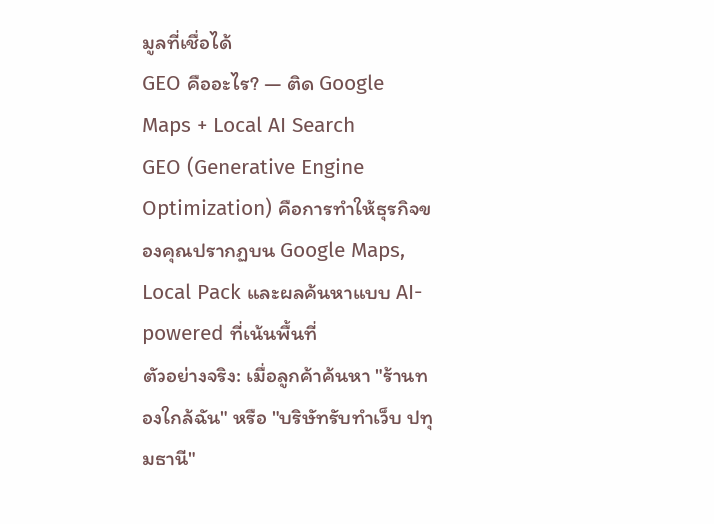มูลที่เชื่อได้
GEO คืออะไร? — ติด Google Maps + Local AI Search
GEO (Generative Engine Optimization) คือการทำให้ธุรกิจของคุณปรากฏบน Google Maps, Local Pack และผลค้นหาแบบ AI-powered ที่เน้นพื้นที่
ตัวอย่างจริง: เมื่อลูกค้าค้นหา "ร้านทองใกล้ฉัน" หรือ "บริษัทรับทำเว็บ ปทุมธานี"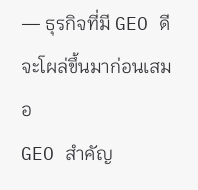— ธุรกิจที่มี GEO ดีจะโผล่ขึ้นมาก่อนเสมอ
GEO สำคัญ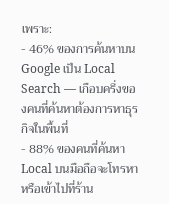เพราะ:
- 46% ของการค้นหาบน Google เป็น Local Search — เกือบครึ่งของคนที่ค้นหาต้องการหาธุรกิจในพื้นที่
- 88% ของคนที่ค้นหา Local บนมือถือจะโทรหาหรือเข้าไปที่ร้าน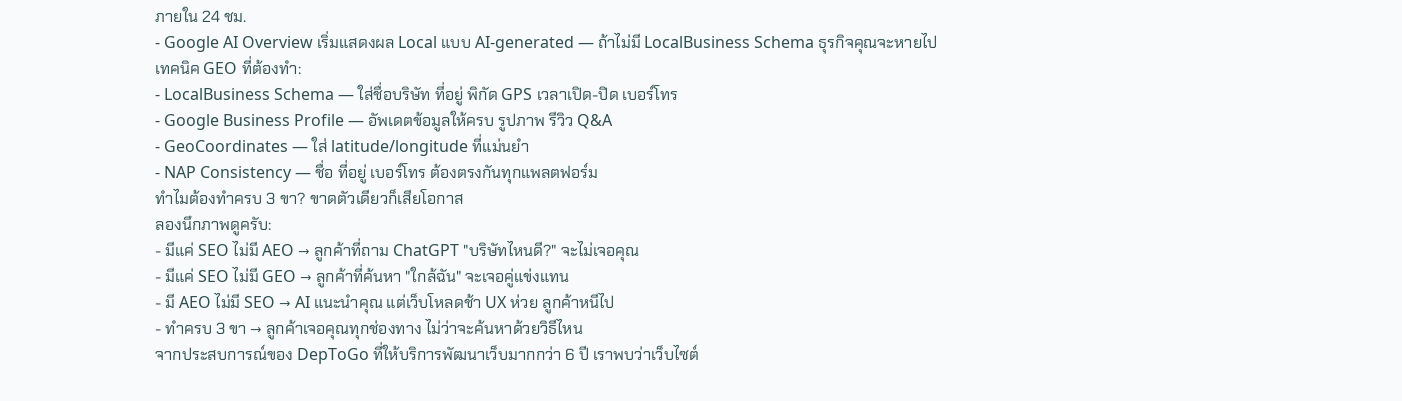ภายใน 24 ชม.
- Google AI Overview เริ่มแสดงผล Local แบบ AI-generated — ถ้าไม่มี LocalBusiness Schema ธุรกิจคุณจะหายไป
เทคนิค GEO ที่ต้องทำ:
- LocalBusiness Schema — ใส่ชื่อบริษัท ที่อยู่ พิกัด GPS เวลาเปิด-ปิด เบอร์โทร
- Google Business Profile — อัพเดตข้อมูลให้ครบ รูปภาพ รีวิว Q&A
- GeoCoordinates — ใส่ latitude/longitude ที่แม่นยำ
- NAP Consistency — ชื่อ ที่อยู่ เบอร์โทร ต้องตรงกันทุกแพลตฟอร์ม
ทำไมต้องทำครบ 3 ขา? ขาดตัวเดียวก็เสียโอกาส
ลองนึกภาพดูครับ:
- มีแค่ SEO ไม่มี AEO → ลูกค้าที่ถาม ChatGPT "บริษัทไหนดี?" จะไม่เจอคุณ
- มีแค่ SEO ไม่มี GEO → ลูกค้าที่ค้นหา "ใกล้ฉัน" จะเจอคู่แข่งแทน
- มี AEO ไม่มี SEO → AI แนะนำคุณ แต่เว็บโหลดช้า UX ห่วย ลูกค้าหนีไป
- ทำครบ 3 ขา → ลูกค้าเจอคุณทุกช่องทาง ไม่ว่าจะค้นหาด้วยวิธีไหน
จากประสบการณ์ของ DepToGo ที่ให้บริการพัฒนาเว็บมากกว่า 6 ปี เราพบว่าเว็บไซต์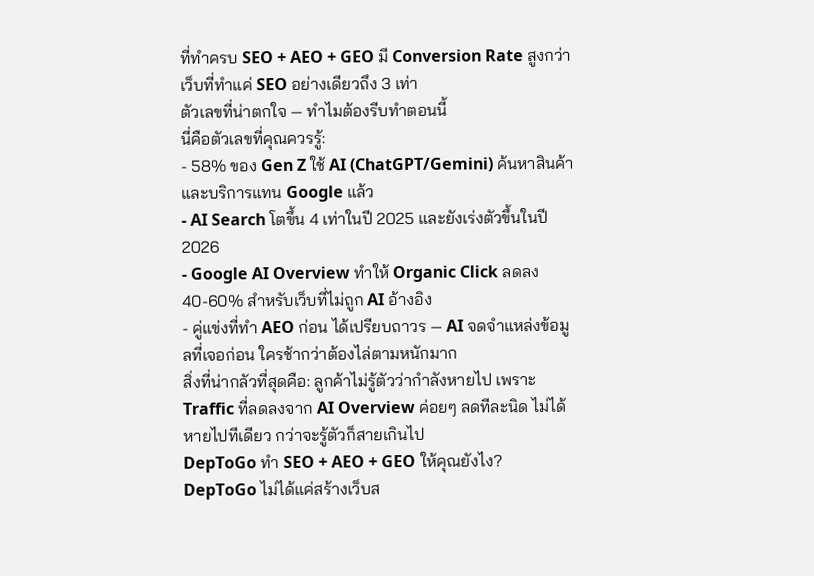ที่ทำครบ SEO + AEO + GEO มี Conversion Rate สูงกว่าเว็บที่ทำแค่ SEO อย่างเดียวถึง 3 เท่า
ตัวเลขที่น่าตกใจ — ทำไมต้องรีบทำตอนนี้
นี่คือตัวเลขที่คุณควรรู้:
- 58% ของ Gen Z ใช้ AI (ChatGPT/Gemini) ค้นหาสินค้าและบริการแทน Google แล้ว
- AI Search โตขึ้น 4 เท่าในปี 2025 และยังเร่งตัวขึ้นในปี 2026
- Google AI Overview ทำให้ Organic Click ลดลง 40-60% สำหรับเว็บที่ไม่ถูก AI อ้างอิง
- คู่แข่งที่ทำ AEO ก่อน ได้เปรียบถาวร — AI จดจำแหล่งข้อมูลที่เจอก่อน ใครช้ากว่าต้องไล่ตามหนักมาก
สิ่งที่น่ากลัวที่สุดคือ: ลูกค้าไม่รู้ตัวว่ากำลังหายไป เพราะ Traffic ที่ลดลงจาก AI Overview ค่อยๆ ลดทีละนิด ไม่ได้หายไปทีเดียว กว่าจะรู้ตัวก็สายเกินไป
DepToGo ทำ SEO + AEO + GEO ให้คุณยังไง?
DepToGo ไม่ได้แค่สร้างเว็บส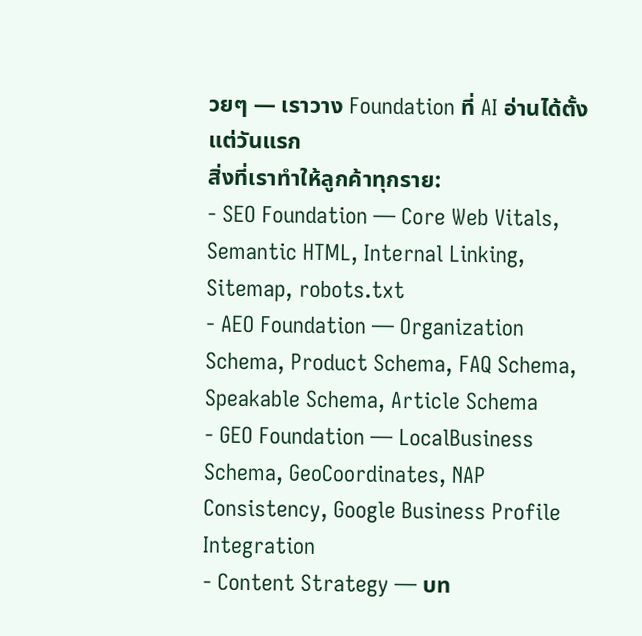วยๆ — เราวาง Foundation ที่ AI อ่านได้ตั้งแต่วันแรก
สิ่งที่เราทำให้ลูกค้าทุกราย:
- SEO Foundation — Core Web Vitals, Semantic HTML, Internal Linking, Sitemap, robots.txt
- AEO Foundation — Organization Schema, Product Schema, FAQ Schema, Speakable Schema, Article Schema
- GEO Foundation — LocalBusiness Schema, GeoCoordinates, NAP Consistency, Google Business Profile Integration
- Content Strategy — บท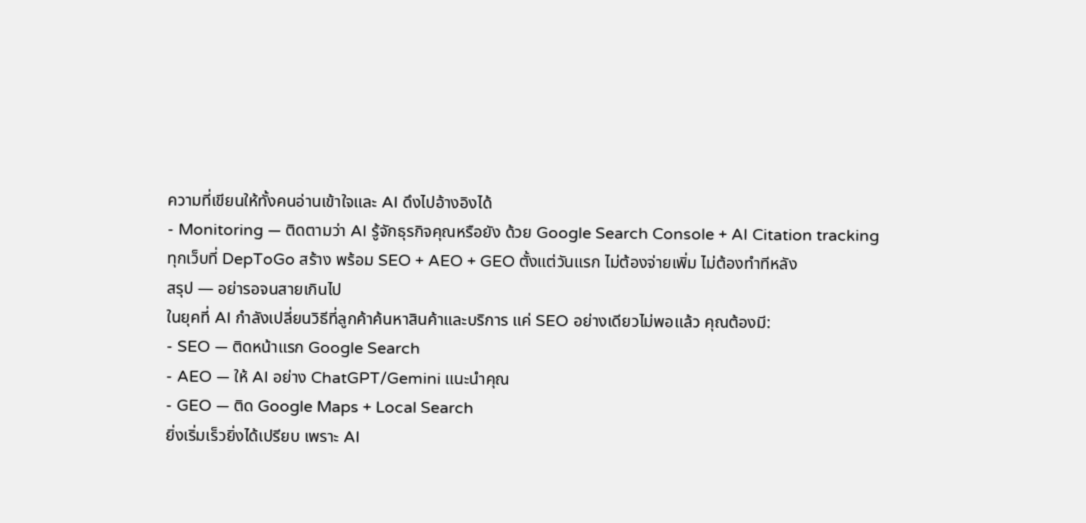ความที่เขียนให้ทั้งคนอ่านเข้าใจและ AI ดึงไปอ้างอิงได้
- Monitoring — ติดตามว่า AI รู้จักธุรกิจคุณหรือยัง ด้วย Google Search Console + AI Citation tracking
ทุกเว็บที่ DepToGo สร้าง พร้อม SEO + AEO + GEO ตั้งแต่วันแรก ไม่ต้องจ่ายเพิ่ม ไม่ต้องทำทีหลัง
สรุป — อย่ารอจนสายเกินไป
ในยุคที่ AI กำลังเปลี่ยนวิธีที่ลูกค้าค้นหาสินค้าและบริการ แค่ SEO อย่างเดียวไม่พอแล้ว คุณต้องมี:
- SEO — ติดหน้าแรก Google Search
- AEO — ให้ AI อย่าง ChatGPT/Gemini แนะนำคุณ
- GEO — ติด Google Maps + Local Search
ยิ่งเริ่มเร็วยิ่งได้เปรียบ เพราะ AI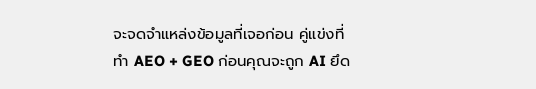จะจดจำแหล่งข้อมูลที่เจอก่อน คู่แข่งที่ทำ AEO + GEO ก่อนคุณจะถูก AI ยึด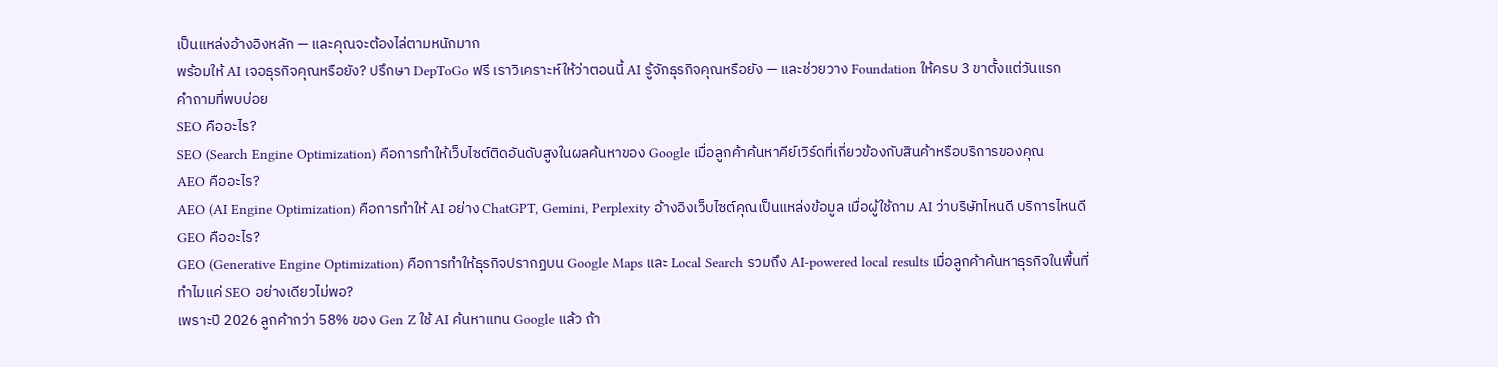เป็นแหล่งอ้างอิงหลัก — และคุณจะต้องไล่ตามหนักมาก
พร้อมให้ AI เจอธุรกิจคุณหรือยัง? ปรึกษา DepToGo ฟรี เราวิเคราะห์ให้ว่าตอนนี้ AI รู้จักธุรกิจคุณหรือยัง — และช่วยวาง Foundation ให้ครบ 3 ขาตั้งแต่วันแรก
คำถามที่พบบ่อย
SEO คืออะไร?
SEO (Search Engine Optimization) คือการทำให้เว็บไซต์ติดอันดับสูงในผลค้นหาของ Google เมื่อลูกค้าค้นหาคีย์เวิร์ดที่เกี่ยวข้องกับสินค้าหรือบริการของคุณ
AEO คืออะไร?
AEO (AI Engine Optimization) คือการทำให้ AI อย่าง ChatGPT, Gemini, Perplexity อ้างอิงเว็บไซต์คุณเป็นแหล่งข้อมูล เมื่อผู้ใช้ถาม AI ว่าบริษัทไหนดี บริการไหนดี
GEO คืออะไร?
GEO (Generative Engine Optimization) คือการทำให้ธุรกิจปรากฏบน Google Maps และ Local Search รวมถึง AI-powered local results เมื่อลูกค้าค้นหาธุรกิจในพื้นที่
ทำไมแค่ SEO อย่างเดียวไม่พอ?
เพราะปี 2026 ลูกค้ากว่า 58% ของ Gen Z ใช้ AI ค้นหาแทน Google แล้ว ถ้า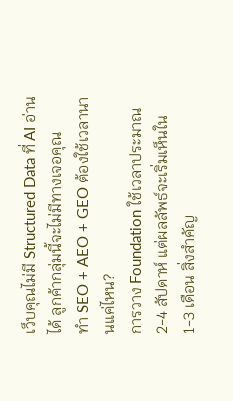เว็บคุณไม่มี Structured Data ที่ AI อ่านได้ ลูกค้ากลุ่มนี้จะไม่มีทางเจอคุณ
ทำ SEO + AEO + GEO ต้องใช้เวลานานแค่ไหน?
การวาง Foundation ใช้เวลาประมาณ 2-4 สัปดาห์ แต่ผลลัพธ์จะเริ่มเห็นใน 1-3 เดือน สิ่งสำคัญ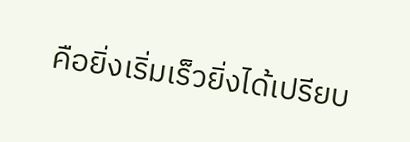คือยิ่งเริ่มเร็วยิ่งได้เปรียบ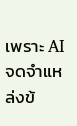เพราะ AI จดจำแหล่งข้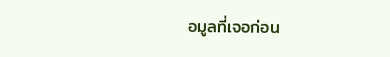อมูลที่เจอก่อน